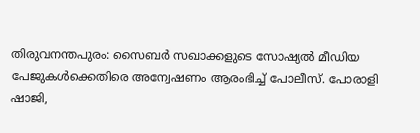തിരുവനന്തപുരം: സൈബർ സഖാക്കളുടെ സോഷ്യൽ മീഡിയ പേജുകൾക്കെതിരെ അന്വേഷണം ആരംഭിച്ച് പോലീസ്. പോരാളി ഷാജി,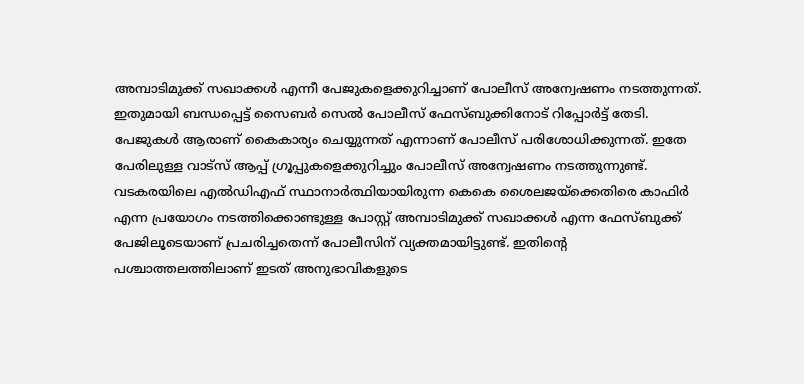അമ്പാടിമുക്ക് സഖാക്കൾ എന്നീ പേജുകളെക്കുറിച്ചാണ് പോലീസ് അന്വേഷണം നടത്തുന്നത്. ഇതുമായി ബന്ധപ്പെട്ട് സൈബർ സെൽ പോലീസ് ഫേസ്ബുക്കിനോട് റിപ്പോർട്ട് തേടി.
പേജുകൾ ആരാണ് കൈകാര്യം ചെയ്യുന്നത് എന്നാണ് പോലീസ് പരിശോധിക്കുന്നത്. ഇതേ പേരിലുള്ള വാട്സ് ആപ്പ് ഗ്രൂപ്പുകളെക്കുറിച്ചും പോലീസ് അന്വേഷണം നടത്തുന്നുണ്ട്. വടകരയിലെ എൽഡിഎഫ് സ്ഥാനാർത്ഥിയായിരുന്ന കെകെ ശൈലജയ്ക്കെതിരെ കാഫിർ എന്ന പ്രയോഗം നടത്തിക്കൊണ്ടുള്ള പോസ്റ്റ് അമ്പാടിമുക്ക് സഖാക്കൾ എന്ന ഫേസ്ബുക്ക് പേജിലൂടെയാണ് പ്രചരിച്ചതെന്ന് പോലീസിന് വ്യക്തമായിട്ടുണ്ട്. ഇതിന്റെ പശ്ചാത്തലത്തിലാണ് ഇടത് അനുഭാവികളുടെ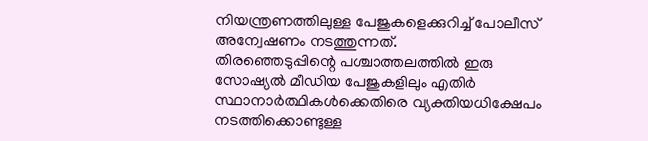നിയന്ത്രണത്തിലുള്ള പേജുകളെക്കുറിച്ച് പോലീസ് അന്വേഷണം നടത്തുന്നത്.
തിരഞ്ഞെടുപ്പിന്റെ പശ്ചാത്തലത്തിൽ ഇരു സോഷ്യൽ മീഡിയ പേജുകളിലും എതിർ സ്ഥാനാർത്ഥികൾക്കെതിരെ വ്യക്തിയധിക്ഷേപം നടത്തിക്കൊണ്ടുള്ള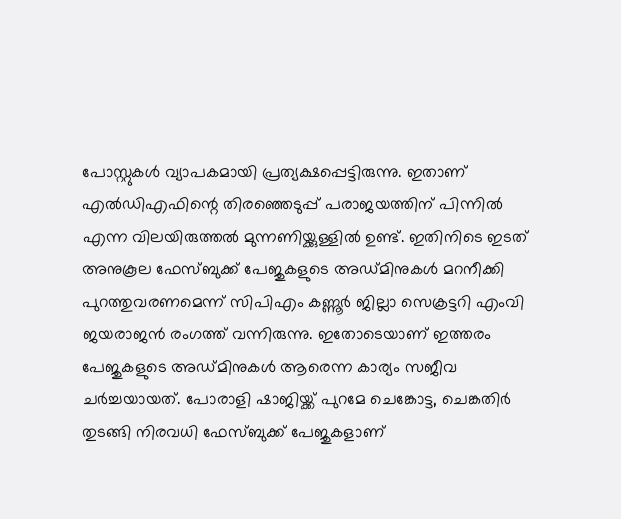പോസ്റ്റുകൾ വ്യാപകമായി പ്രത്യക്ഷപ്പെട്ടിരുന്നു. ഇതാണ് എൽഡിഎഫിന്റെ തിരഞ്ഞെടുപ്പ് പരാജയത്തിന് പിന്നിൽ എന്ന വിലയിരുത്തൽ മുന്നണിയ്ക്കുള്ളിൽ ഉണ്ട്. ഇതിനിടെ ഇടത് അനുകൂല ഫേസ്ബുക്ക് പേജുകളുടെ അഡ്മിനുകൾ മറനീക്കി പുറത്തുവരണമെന്ന് സിപിഎം കണ്ണൂർ ജില്ലാ സെക്രട്ടറി എംവി ജയരാജൻ രംഗത്ത് വന്നിരുന്നു. ഇതോടെയാണ് ഇത്തരം പേജുകളുടെ അഡ്മിനുകൾ ആരെന്ന കാര്യം സജീവ ചർച്ചയായത്. പോരാളി ഷാജിയ്ക്ക് പുറമേ ചെങ്കോട്ട, ചെങ്കതിർ തുടങ്ങി നിരവധി ഫേസ്ബുക്ക് പേജുകളാണ്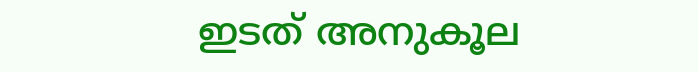ഇടത് അനുകൂല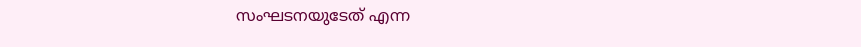സംഘടനയുടേത് എന്ന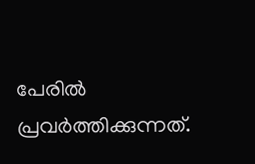പേരിൽ പ്രവർത്തിക്കുന്നത്.